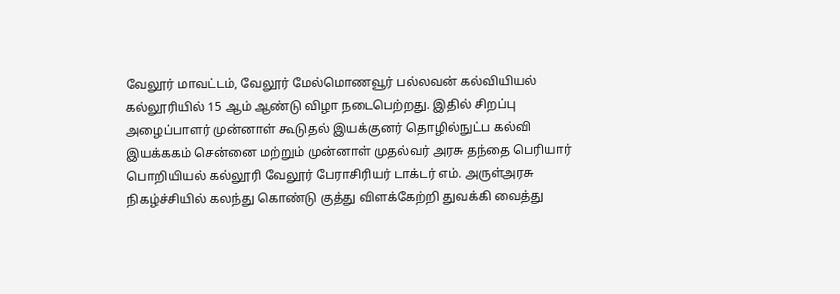வேலூர் மாவட்டம், வேலூர் மேல்மொணவூர் பல்லவன் கல்வியியல் கல்லூரியில் 15 ஆம் ஆண்டு விழா நடைபெற்றது. இதில் சிறப்பு அழைப்பாளர் முன்னாள் கூடுதல் இயக்குனர் தொழில்நுட்ப கல்வி இயக்ககம் சென்னை மற்றும் முன்னாள் முதல்வர் அரசு தந்தை பெரியார் பொறியியல் கல்லூரி வேலூர் பேராசிரியர் டாக்டர் எம். அருள்அரசு நிகழ்ச்சியில் கலந்து கொண்டு குத்து விளக்கேற்றி துவக்கி வைத்து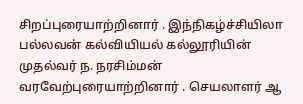சிறப்புரையாற்றினார் . இந்நிகழ்ச்சியிலா பல்லவன் கல்வியியல் கல்லூரியின் முதல்வர் ந. நரசிம்மன் வரவேற்புரையாற்றினார் . செயலாளர் ஆ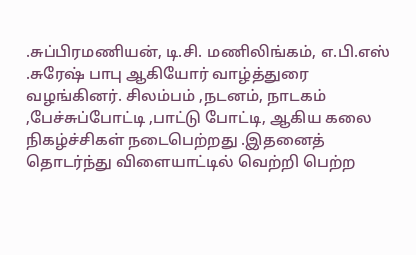.சுப்பிரமணியன், டி.சி. மணிலிங்கம், எ.பி.எஸ் .சுரேஷ் பாபு ஆகியோர் வாழ்த்துரை வழங்கினர். சிலம்பம் ,நடனம், நாடகம் ,பேச்சுப்போட்டி ,பாட்டு போட்டி, ஆகிய கலை நிகழ்ச்சிகள் நடைபெற்றது .இதனைத் தொடர்ந்து விளையாட்டில் வெற்றி பெற்ற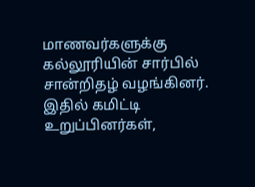மாணவர்களுக்கு கல்லூரியின் சார்பில் சான்றிதழ் வழங்கினர். இதில் கமிட்டி உறுப்பினர்கள்,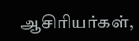ஆசிரியர்கள்,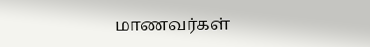மாணவர்கள்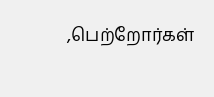,பெற்றோர்கள்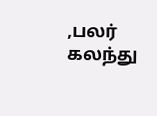,பலர் கலந்து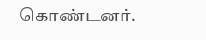கொண்டனர்.